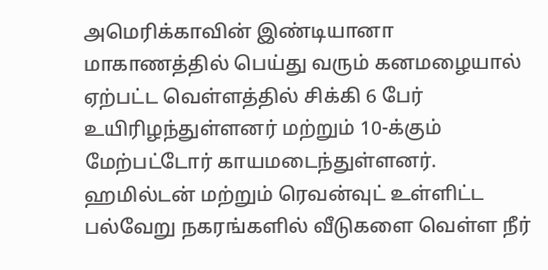அமெரிக்காவின் இண்டியானா மாகாணத்தில் பெய்து வரும் கனமழையால் ஏற்பட்ட வெள்ளத்தில் சிக்கி 6 பேர் உயிரிழந்துள்ளனர் மற்றும் 10-க்கும் மேற்பட்டோர் காயமடைந்துள்ளனர்.
ஹமில்டன் மற்றும் ரெவன்வுட் உள்ளிட்ட பல்வேறு நகரங்களில் வீடுகளை வெள்ள நீர்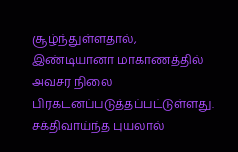சூழ்ந்துள்ளதால், இண்டியானா மாகாணத்தில் அவசர நிலை பிரகடனப்படுத்தப்பட்டுள்ளது.
சக்திவாய்ந்த புயலால்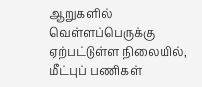ஆறுகளில் வெள்ளப்பெருக்கு ஏற்பட்டுள்ள நிலையில், மீட்புப் பணிகள்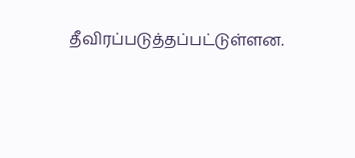தீவிரப்படுத்தப்பட்டுள்ளன.